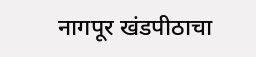नागपूर खंडपीठाचा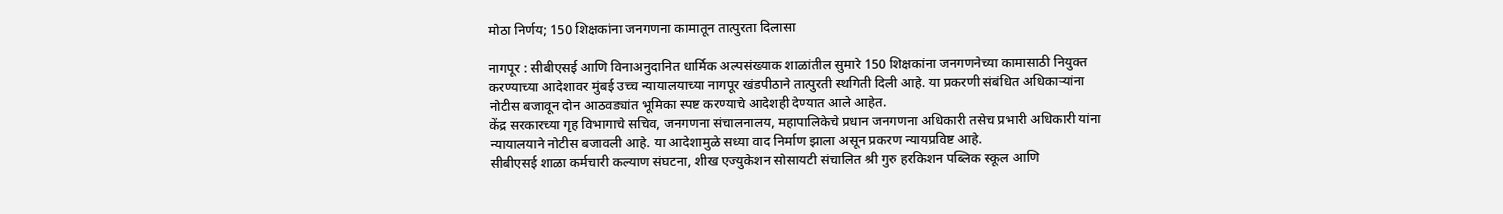मोठा निर्णय; 150 शिक्षकांना जनगणना कामातून तात्पुरता दिलासा

नागपूर : सीबीएसई आणि विनाअनुदानित धार्मिक अल्पसंख्याक शाळांतील सुमारे 150 शिक्षकांना जनगणनेच्या कामासाठी नियुक्त करण्याच्या आदेशावर मुंबई उच्च न्यायालयाच्या नागपूर खंडपीठाने तात्पुरती स्थगिती दिली आहे. या प्रकरणी संबंधित अधिकाऱ्यांना नोटीस बजावून दोन आठवड्यांत भूमिका स्पष्ट करण्याचे आदेशही देण्यात आले आहेत.
केंद्र सरकारच्या गृह विभागाचे सचिव, जनगणना संचालनालय, महापालिकेचे प्रधान जनगणना अधिकारी तसेच प्रभारी अधिकारी यांना न्यायालयाने नोटीस बजावली आहे. या आदेशामुळे सध्या वाद निर्माण झाला असून प्रकरण न्यायप्रविष्ट आहे.
सीबीएसई शाळा कर्मचारी कल्याण संघटना, शीख एज्युकेशन सोसायटी संचालित श्री गुरु हरकिशन पब्लिक स्कूल आणि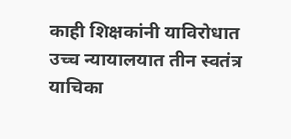काही शिक्षकांनी याविरोधात उच्च न्यायालयात तीन स्वतंत्र याचिका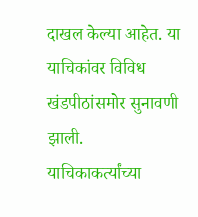दाखल केल्या आहेत. या याचिकांवर विविध खंडपीठांसमोर सुनावणी झाली.
याचिकाकर्त्यांच्या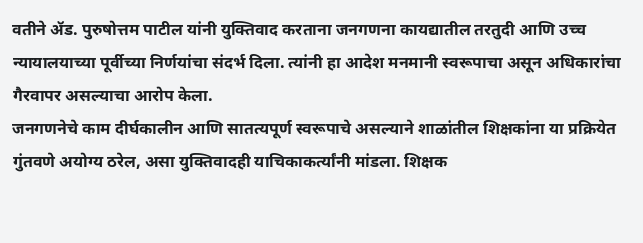वतीने ॲड. पुरुषोत्तम पाटील यांनी युक्तिवाद करताना जनगणना कायद्यातील तरतुदी आणि उच्च न्यायालयाच्या पूर्वीच्या निर्णयांचा संदर्भ दिला. त्यांनी हा आदेश मनमानी स्वरूपाचा असून अधिकारांचा गैरवापर असल्याचा आरोप केला.
जनगणनेचे काम दीर्घकालीन आणि सातत्यपूर्ण स्वरूपाचे असल्याने शाळांतील शिक्षकांना या प्रक्रियेत गुंतवणे अयोग्य ठरेल, असा युक्तिवादही याचिकाकर्त्यांनी मांडला. शिक्षक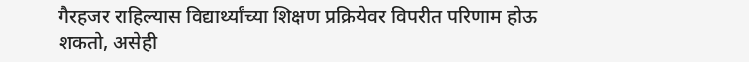गैरहजर राहिल्यास विद्यार्थ्यांच्या शिक्षण प्रक्रियेवर विपरीत परिणाम होऊ शकतो, असेही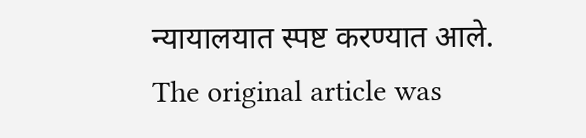न्यायालयात स्पष्ट करण्यात आले.
The original article was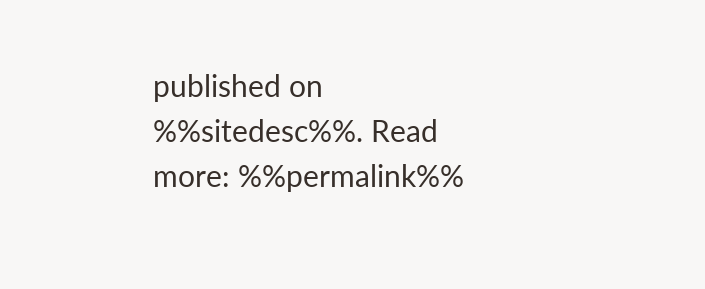published on %%sitedesc%%. Read more: %%permalink%%